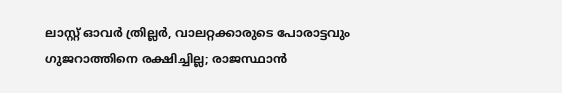ലാസ്റ്റ് ഓവർ ത്രില്ലർ‍, വാലറ്റക്കാരുടെ പോരാട്ടവും ഗുജറാത്തിനെ രക്ഷിച്ചില്ല; രാജസ്ഥാൻ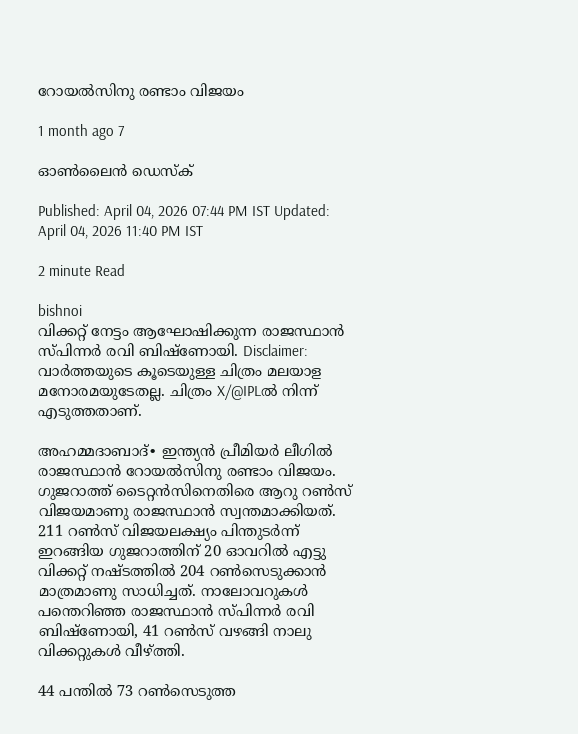റോയൽസിനു രണ്ടാം വിജയം

1 month ago 7

ഓൺലൈൻ ഡെസ്ക്

Published: April 04, 2026 07:44 PM IST Updated: April 04, 2026 11:40 PM IST

2 minute Read

bishnoi
വിക്കറ്റ് നേട്ടം ആഘോഷിക്കുന്ന രാജസ്ഥാൻ സ്പിന്നർ രവി ബിഷ്ണോയി. Disclaimer: വാർത്തയു‍ടെ കൂടെയുള്ള ചിത്രം മലയാള മനോരമയുടേതല്ല. ചിത്രം X/@IPLൽ നിന്ന് എടുത്തതാണ്.

അഹമ്മദാബാദ്∙ ഇന്ത്യൻ പ്രീമിയർ ലീഗിൽ രാജസ്ഥാൻ റോയൽസിനു രണ്ടാം വിജയം. ഗുജറാത്ത് ടൈറ്റൻസിനെതിരെ ആറു റൺസ് വിജയമാണു രാജസ്ഥാൻ സ്വന്തമാക്കിയത്. 211 റൺസ് വിജയലക്ഷ്യം പിന്തുടർന്ന് ഇറങ്ങിയ ഗുജറാത്തിന് 20 ഓവറിൽ എട്ടു വിക്കറ്റ് നഷ്ടത്തിൽ 204 റൺസെടുക്കാൻ മാത്രമാണു സാധിച്ചത്. നാലോവറുകൾ പന്തെറിഞ്ഞ രാജസ്ഥാൻ സ്പിന്നർ രവി ബിഷ്ണോയി, 41 റൺസ് വഴങ്ങി നാലു വിക്കറ്റുകൾ വീഴ്ത്തി.

44 പന്തിൽ 73 റൺസെടുത്ത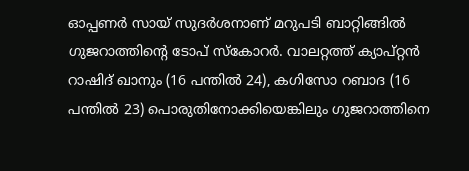ഓപ്പണർ സായ് സുദർശനാണ് മറുപടി ബാറ്റിങ്ങിൽ ഗുജറാത്തിന്റെ ടോപ് സ്കോറർ. വാലറ്റത്ത് ക്യാപ്റ്റൻ റാഷിദ് ഖാനും (16 പന്തിൽ 24), കഗിസോ റബാദ (16 പന്തിൽ 23) പൊരുതിനോക്കിയെങ്കിലും ഗുജറാത്തിനെ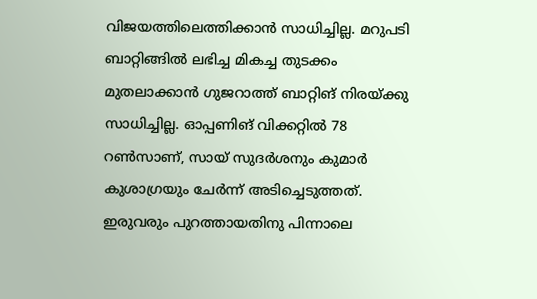വിജയത്തിലെത്തിക്കാന്‍ സാധിച്ചില്ല. മറുപടി ബാറ്റിങ്ങിൽ ലഭിച്ച മികച്ച തുടക്കം മുതലാക്കാൻ ഗുജറാത്ത് ബാറ്റിങ് നിരയ്ക്കു സാധിച്ചില്ല. ഓപ്പണിങ് വിക്കറ്റിൽ 78 റൺസാണ്, സായ് സുദർശനും കുമാർ കുശാഗ്രയും ചേർന്ന് അടിച്ചെടുത്തത്. ഇരുവരും പുറത്തായതിനു പിന്നാലെ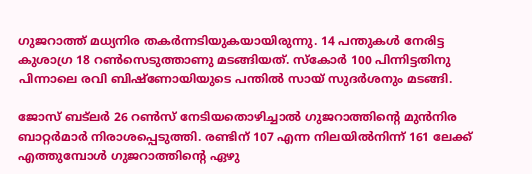ഗുജറാത്ത് മധ്യനിര തകർന്നടിയുകയായിരുന്നു. 14 പന്തുകൾ നേരിട്ട കുശാഗ്ര 18 റൺസെടുത്താണു മടങ്ങിയത്. സ്കോർ 100 പിന്നിട്ടതിനു പിന്നാലെ രവി ബിഷ്ണോയിയുടെ പന്തിൽ സായ് സുദർശനും മടങ്ങി.

ജോസ് ബട്‍ലർ 26 റൺസ് നേടിയതൊഴിച്ചാൽ ഗുജറാത്തിന്റെ മുൻനിര ബാറ്റർമാര്‍ നിരാശപ്പെടുത്തി. രണ്ടിന് 107 എന്ന നിലയിൽനിന്ന് 161 ലേക്ക് എത്തുമ്പോൾ ഗുജറാത്തിന്റെ ഏഴു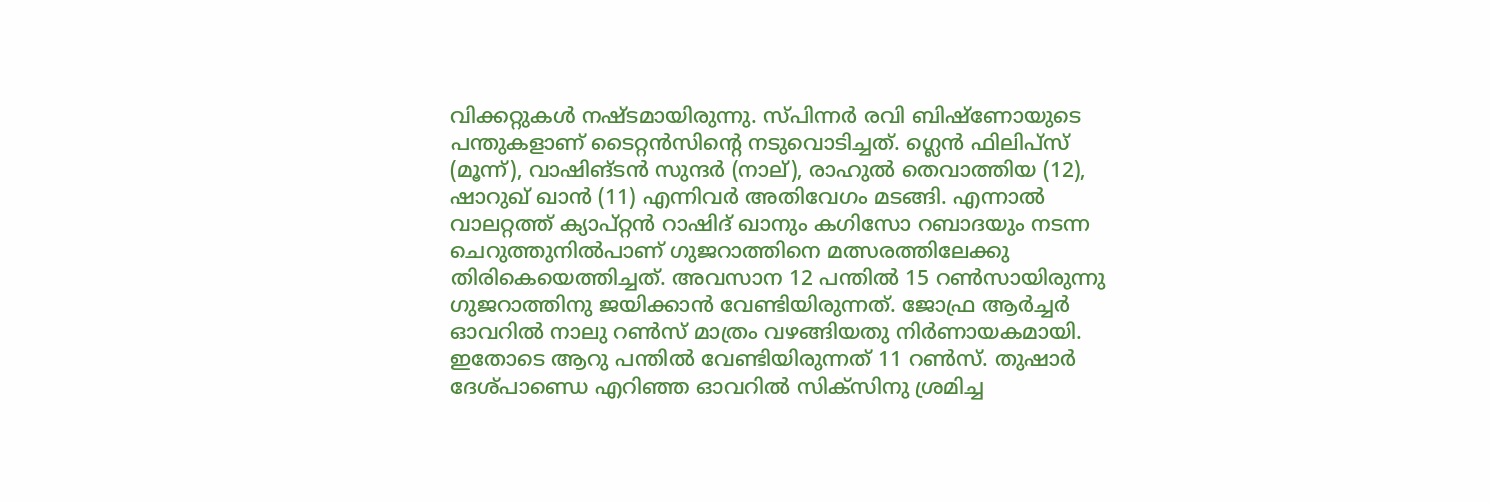വിക്കറ്റുകൾ നഷ്ടമായിരുന്നു. സ്പിന്നർ രവി ബിഷ്ണോയുടെ പന്തുകളാണ് ടൈറ്റൻസിന്റെ നടുവൊടിച്ചത്. ഗ്ലെൻ‍ ഫിലിപ്സ് (മൂന്ന്), വാഷിങ്ടൻ സുന്ദർ (നാല്), രാഹുൽ തെവാത്തിയ (12), ഷാറുഖ് ഖാൻ (11) എന്നിവർ അതിവേഗം മടങ്ങി. എന്നാൽ വാലറ്റത്ത് ക്യാപ്റ്റൻ റാഷിദ് ഖാനും കഗിസോ റബാദയും നടന്ന ചെറുത്തുനിൽപാണ് ഗുജറാത്തിനെ മത്സരത്തിലേക്കു തിരികെയെത്തിച്ചത്. അവസാന 12 പന്തിൽ 15 റൺസായിരുന്നു ഗുജറാത്തിനു ജയിക്കാൻ വേണ്ടിയിരുന്നത്. ജോഫ്ര ആര്‍ച്ചർ‍ ഓവറിൽ നാലു റൺസ് മാത്രം വഴങ്ങിയതു നിർണായകമായി. ഇതോടെ ആറു പന്തിൽ വേണ്ടിയിരുന്നത് 11 റൺസ്. തുഷാർ ദേശ്പാണ്ഡെ എറിഞ്ഞ ഓവറിൽ സിക്സിനു ശ്രമിച്ച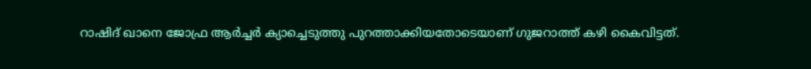റാഷിദ് ഖാനെ ജോഫ്ര ആർച്ചര്‍ ക്യാച്ചെടുത്തു പുറത്താക്കിയതോടെയാണ് ഗുജറാത്ത് കഴി കൈവിട്ടത്.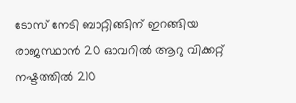ടോസ് നേടി ബാറ്റിങ്ങിന് ഇറങ്ങിയ രാജസ്ഥാൻ 20 ഓവറിൽ ആറു വിക്കറ്റ് നഷ്ടത്തിൽ 210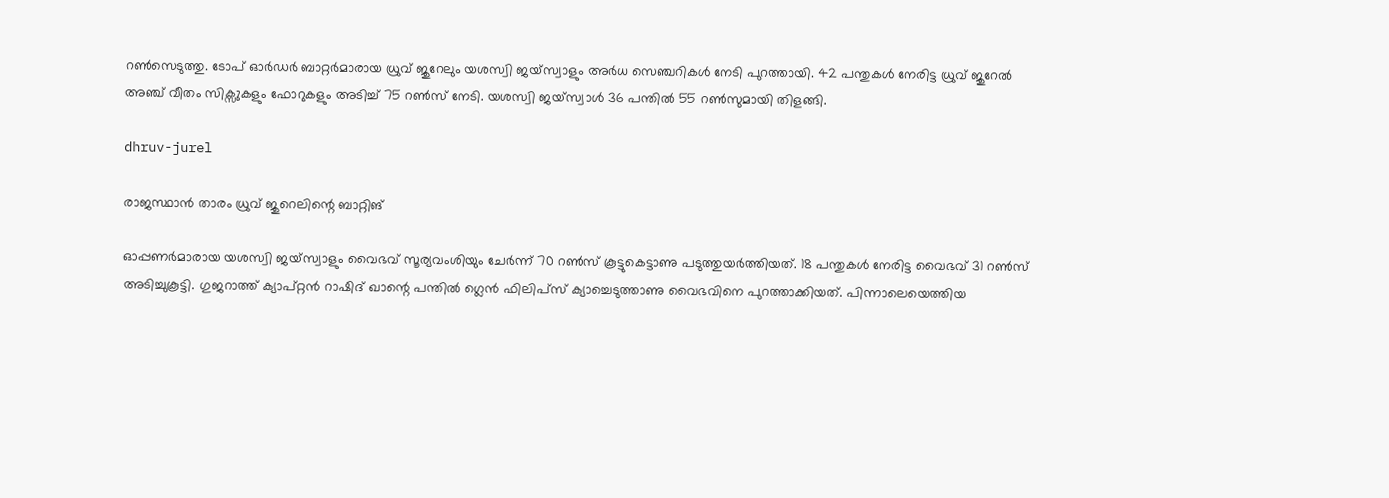റൺസെടുത്തു. ടോപ് ഓർഡർ ബാറ്റർമാരായ ധ്രുവ് ജുറേലും യശസ്വി ജയ്സ്വാളും അർധ സെഞ്ചറികൾ നേടി പുറത്തായി. 42 പന്തുകൾ നേരിട്ട ധ്രുവ് ജുറേൽ അഞ്ച് വീതം സിക്സുകളും ഫോറുകളും അടിച്ച് 75 റൺസ് നേടി. യശസ്വി ജയ്സ്വാൾ 36 പന്തിൽ 55 റൺസുമായി തിളങ്ങി.

dhruv-jurel

രാജസ്ഥാൻ താരം ധ്രുവ് ജുറെലിന്റെ ബാറ്റിങ്

ഓപ്പണർമാരായ യശസ്വി ജയ്സ്വാളും വൈഭവ് സൂര്യവംശിയും ചേർ‍ന്ന് 70 റൺസ് കൂട്ടുകെട്ടാണു പടുത്തുയർത്തിയത്. 18 പന്തുകൾ നേരിട്ട വൈഭവ് 31 റൺസ് അടിച്ചുകൂട്ടി. ഗുജറാത്ത് ക്യാപ്റ്റൻ റാഷിദ് ഖാന്റെ പന്തിൽ ഗ്ലെൻ ഫിലിപ്സ് ക്യാച്ചെടുത്താണു വൈഭവിനെ പുറത്താക്കിയത്. പിന്നാലെയെത്തിയ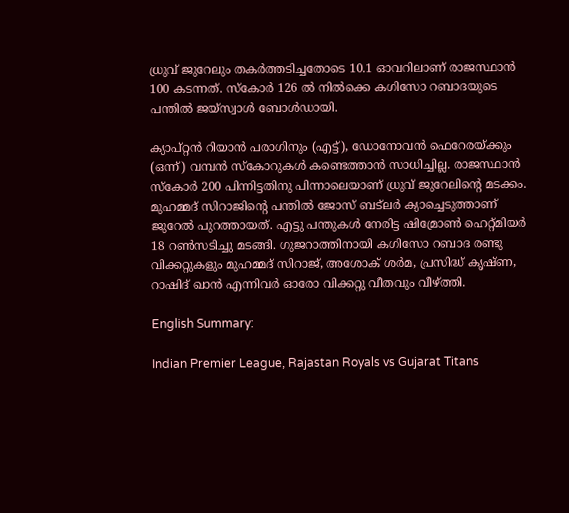ധ്രുവ് ജുറേലും തകർത്തടിച്ചതോടെ 10.1 ഓവറിലാണ് രാജസ്ഥാൻ 100 കടന്നത്. സ്കോർ 126 ൽ നിൽക്കെ കഗിസോ റബാദയുടെ പന്തിൽ ജയ്സ്വാൾ ബോൾഡായി.

ക്യാപ്റ്റൻ റിയാൻ പരാഗിനും (എട്ട്), ഡോനോവൻ ഫെറേരയ്ക്കും (ഒന്ന്) വമ്പൻ സ്കോറുകൾ കണ്ടെത്താൻ സാധിച്ചില്ല. രാജസ്ഥാൻ സ്കോർ 200 പിന്നിട്ടതിനു പിന്നാലെയാണ് ധ്രുവ് ജുറേലിന്റെ മടക്കം. മുഹമ്മദ് സിറാജിന്റെ പന്തിൽ ജോസ് ബട്‍ലർ ക്യാച്ചെടുത്താണ് ജുറേൽ പുറത്തായത്. എട്ടു പന്തുകൾ നേരിട്ട ഷിമ്രോൺ ഹെറ്റ്മിയർ 18 റൺസടിച്ചു മടങ്ങി. ഗുജറാത്തിനായി കഗിസോ റബാദ രണ്ടു വിക്കറ്റുകളും മുഹമ്മദ് സിറാജ്, അശോക് ശർമ, പ്രസിദ്ധ് ക‍‍ൃഷ്ണ, റാഷിദ് ഖാൻ എന്നിവർ ഓരോ വിക്കറ്റു വീതവും വീഴ്ത്തി.

English Summary:

Indian Premier League, Rajastan Royals vs Gujarat Titans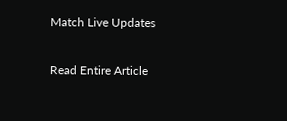Match Live Updates

Read Entire Article